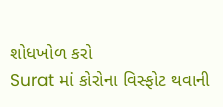શોધખોળ કરો
Surat માં કોરોના વિસ્ફોટ થવાની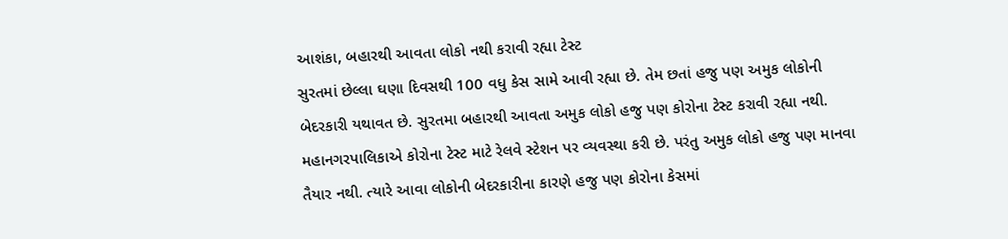આશંકા, બહારથી આવતા લોકો નથી કરાવી રહ્યા ટેસ્ટ
સુરતમાં છેલ્લા ઘણા દિવસથી 100 વધુ કેસ સામે આવી રહ્યા છે. તેમ છતાં હજુ પણ અમુક લોકોની બેદરકારી યથાવત છે. સુરતમા બહારથી આવતા અમુક લોકો હજુ પણ કોરોના ટેસ્ટ કરાવી રહ્યા નથી. મહાનગરપાલિકાએ કોરોના ટેસ્ટ માટે રેલવે સ્ટેશન પર વ્યવસ્થા કરી છે. પરંતુ અમુક લોકો હજુ પણ માનવા તૈયાર નથી. ત્યારે આવા લોકોની બેદરકારીના કારણે હજુ પણ કોરોના કેસમાં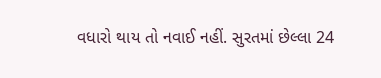વધારો થાય તો નવાઈ નહીં. સુરતમાં છેલ્લા 24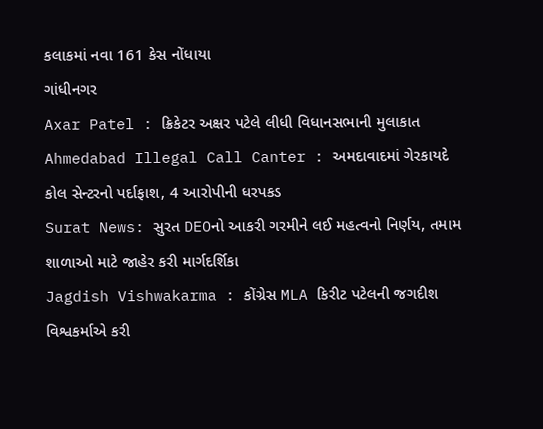કલાકમાં નવા 161 કેસ નોંધાયા
ગાંધીનગર
Axar Patel : ક્રિકેટર અક્ષર પટેલે લીધી વિધાનસભાની મુલાકાત
Ahmedabad Illegal Call Canter : અમદાવાદમાં ગેરકાયદે કોલ સેન્ટરનો પર્દાફાશ, 4 આરોપીની ધરપકડ
Surat News: સુરત DEOનો આકરી ગરમીને લઈ મહત્વનો નિર્ણય, તમામ શાળાઓ માટે જાહેર કરી માર્ગદર્શિકા
Jagdish Vishwakarma : કોંગ્રેસ MLA કિરીટ પટેલની જગદીશ વિશ્વકર્માએ કરી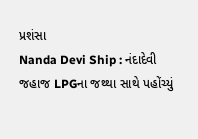પ્રશંસા
Nanda Devi Ship : નંદાદેવી જહાજ LPGના જથ્થા સાથે પહોંચ્યું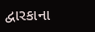દ્વારકાના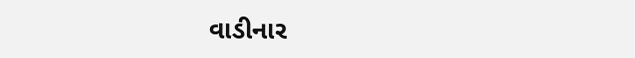વાડીનાર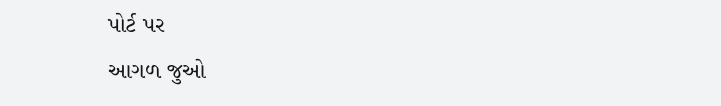પોર્ટ પર
આગળ જુઓ